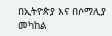በኢትዮጵያ እና በሶማሊያ መካከል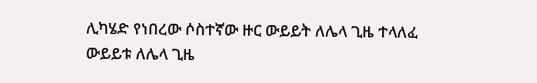ሊካሄድ የነበረው ሶስተኛው ዙር ውይይት ለሌላ ጊዜ ተላለፈ
ውይይቱ ለሌላ ጊዜ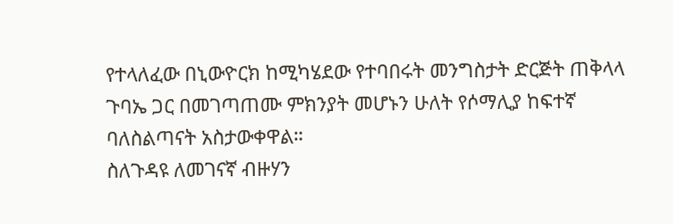የተላለፈው በኒውዮርክ ከሚካሄደው የተባበሩት መንግስታት ድርጅት ጠቅላላ ጉባኤ ጋር በመገጣጠሙ ምክንያት መሆኑን ሁለት የሶማሊያ ከፍተኛ ባለስልጣናት አስታውቀዋል።
ስለጉዳዩ ለመገናኛ ብዙሃን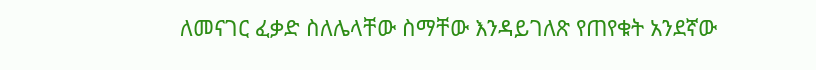ለመናገር ፈቃድ ስለሌላቸው ስማቸው እንዳይገለጽ የጠየቁት አንደኛው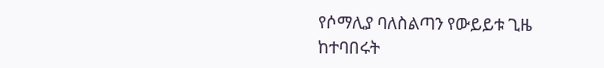የሶማሊያ ባለስልጣን የውይይቱ ጊዜ ከተባበሩት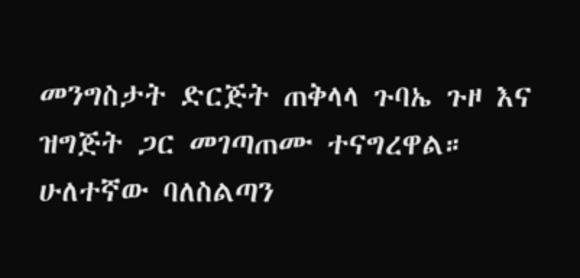መንግስታት ድርጅት ጠቅላላ ጉባኤ ጉዞ እና ዝግጅት ጋር መገጣጠሙ ተናግረዋል። ሁለተኛው ባለስልጣን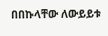በበኩላቸው ለውይይቱ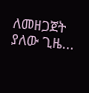ለመዘጋጀት ያለው ጊዜ...